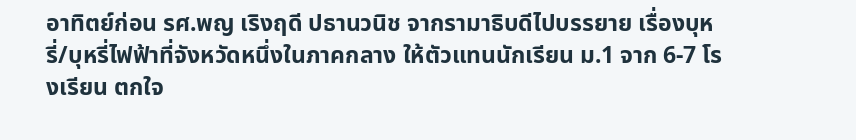อาทิตย์ก่อน รศ.พญ เริงฤดี ปธานวนิช จากรามาธิบดีไปบรรยาย เรื่องบุหรี่/บุหรี่ไฟฟ้าที่จังหวัดหนึ่งในภาคกลาง ให้ตัวแทนนักเรียน ม.1 จาก 6-7 โรงเรียน ตกใจ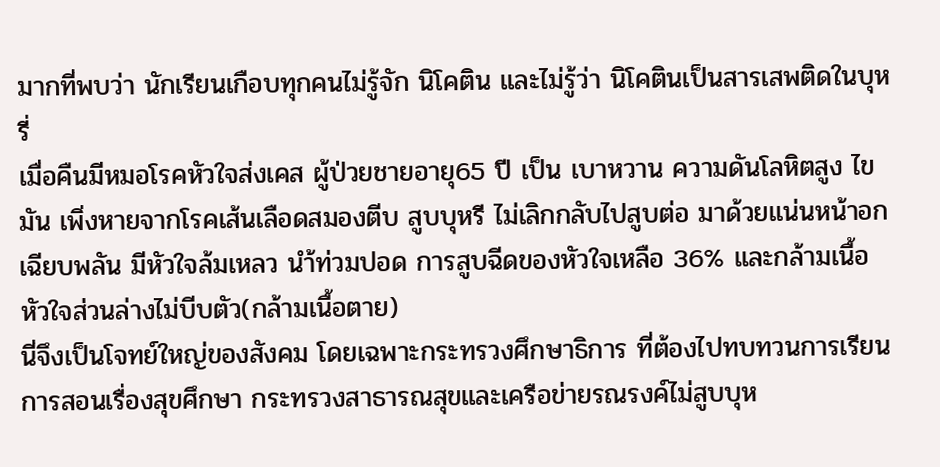มากที่พบว่า นักเรียนเกือบทุกคนไม่รู้จัก นิโคติน และไม่รู้ว่า นิโคตินเป็นสารเสพติดในบุหรี่
เมื่อคืนมีหมอโรคหัวใจส่งเคส ผู้ป่วยชายอายุ65 ปี เป็น เบาหวาน ความดันโลหิตสูง ไขมัน เพิ่งหายจากโรคเส้นเลือดสมองตีบ สูบบุหรี ไม่เลิกกลับไปสูบต่อ มาด้วยแน่นหน้าอกเฉียบพลัน มีหัวใจล้มเหลว นำ้ท่วมปอด การสูบฉีดของหัวใจเหลือ 36% และกล้ามเนื้อหัวใจส่วนล่างไม่บีบตัว(กล้ามเนื้อตาย)
นี่จึงเป็นโจทย์ใหญ่ของสังคม โดยเฉพาะกระทรวงศึกษาธิการ ที่ต้องไปทบทวนการเรียนการสอนเรื่องสุขศึกษา กระทรวงสาธารณสุขและเครือข่ายรณรงค์ไม่สูบบุห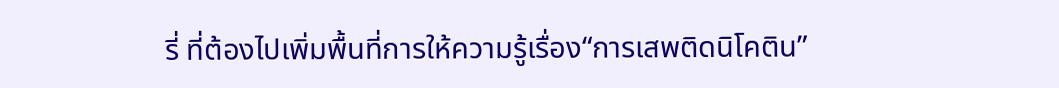รี่ ที่ต้องไปเพิ่มพื้นที่การให้ความรู้เรื่อง“การเสพติดนิโคติน”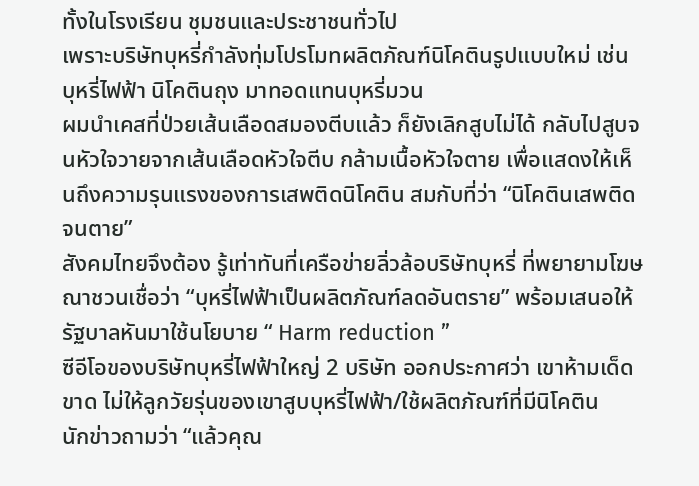ทั้งในโรงเรียน ชุมชนและประชาชนทั่วไป
เพราะบริษัทบุหรี่กำลังทุ่มโปรโมทผลิตภัณฑ์นิโคตินรูปแบบใหม่ เช่น บุหรี่ไฟฟ้า นิโคตินถุง มาทอดแทนบุหรี่มวน
ผมนำเคสที่ป่วยเส้นเลือดสมองตีบแล้ว ก็ยังเลิกสูบไม่ได้ กลับไปสูบจนหัวใจวายจากเส้นเลือดหัวใจตีบ กล้ามเนื้อหัวใจตาย เพื่อแสดงให้เห็นถึงความรุนแรงของการเสพติดนิโคติน สมกับที่ว่า “นิโคตินเสพติดจนตาย”
สังคมไทยจึงต้อง รู้เท่าทันที่เครือข่ายลิ่วล้อบริษัทบุหรี่ ที่พยายามโฆษณาชวนเชื่อว่า “บุหรี่ไฟฟ้าเป็นผลิตภัณฑ์ลดอันตราย” พร้อมเสนอให้รัฐบาลหันมาใช้นโยบาย “ Harm reduction ”
ซีอีโอของบริษัทบุหรี่ไฟฟ้าใหญ่ 2 บริษัท ออกประกาศว่า เขาห้ามเด็ดขาด ไม่ให้ลูกวัยรุ่นของเขาสูบบุหรี่ไฟฟ้า/ใช้ผลิตภัณฑ์ที่มีนิโคติน
นักข่าวถามว่า “แล้วคุณ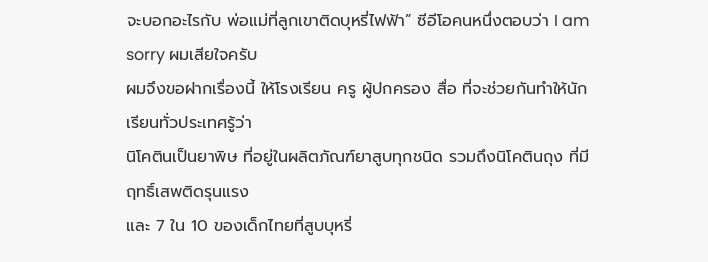จะบอกอะไรกับ พ่อแม่ที่ลูกเขาติดบุหรี่ไฟฟ้า” ซีอีโอคนหนึ่งตอบว่า I am sorry ผมเสียใจครับ
ผมจึงขอฝากเรื่องนี้ ให้โรงเรียน ครู ผู้ปกครอง สื่อ ที่จะช่วยกันทำให้นักเรียนทั่วประเทศรู้ว่า
นิโคตินเป็นยาพิษ ที่อยู่ในผลิตภัณฑ์ยาสูบทุกชนิด รวมถึงนิโคตินถุง ที่มีฤทธิ์เสพติดรุนแรง
และ 7 ใน 10 ของเด็กไทยที่สูบบุหรี่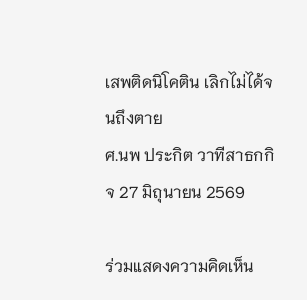เสพติดนิโคติน เลิกไม่ได้จนถึงตาย
ศ.นพ ประกิต วาทีสาธกกิจ 27 มิถุนายน 2569

ร่วมแสดงความคิดเห็น